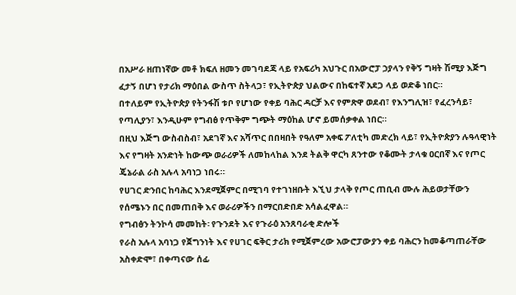በአሥራ ዘጠነኛው መቶ ክፍለ ዘመን መገባደጃ ላይ የአፍሪካ አህጉር በአውሮፓ ኃያላን የቅኝ ግዛት ሽሚያ እጅግ ፈታኝ በሆነ የታሪክ ማዕበል ውስጥ ስትላጋ፣ የኢትዮጵያ ህልውና በከፍተኛ አደጋ ላይ ወድቆ ነበር።
በተለይም የኢትዮጵያ የትንፋሽ ቱቦ የሆነው የቀይ ባሕር ዳርቻ እና የምጽዋ ወደብ፣ የእንግሊዝ፣ የፈረንሳይ፣ የጣሊያን፣ እንዲሁም የግብፅ የጥቅም ግጭት ማዕከል ሆኖ ይመሰቃቀል ነበር።
በዚህ እጅግ ውስብስብ፣ አደገኛ እና አሻጥር በበዛበት የዓለም አቀፍ ፖለቲካ መድረክ ላይ፣ የኢትዮጵያን ሉዓላዊነት እና የግዛት አንድነት ከውጭ ወራሪዎች ለመከላከል እንደ ትልቅ ዋርካ ጸንተው የቆሙት ታላቁ ዐርበኛ እና የጦር ጄኔራል ራስ አሉላ አባነጋ ነበሩ።
የሀገር ድንበር ከባሕር እንደሚጀምር በሚገባ የተገነዘቡት እኚህ ታላቅ የጦር ጠቢብ ሙሉ ሕይወታቸውን የሰሜኑን በር በመጠበቅ እና ወራሪዎችን በማርበድበድ አሳልፈዋል።
የግብፅን ትንኮሳ መመከት፡ የጉንደት እና የጉራዕ አንጸባራቂ ድሎች
የራስ አሉላ አባነጋ የጀግንነት እና የሀገር ፍቅር ታሪክ የሚጀምረው አውሮፓውያን ቀይ ባሕርን ከመቆጣጠራቸው አስቀድሞ፣ በቀጣናው ሰፊ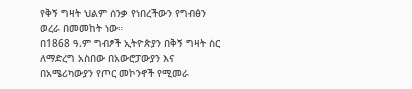የቅኝ ግዛት ህልም ሰንቃ የነበረችውን የግብፅን ወረራ በመመከት ነው።
በ1868 ዓ.ም ግብፆች ኢትዮጵያን በቅኝ ግዛት ስር ለማድረግ አስበው በአውሮፓውያን እና በአሜሪካውያን የጦር መኮንኖች የሚመራ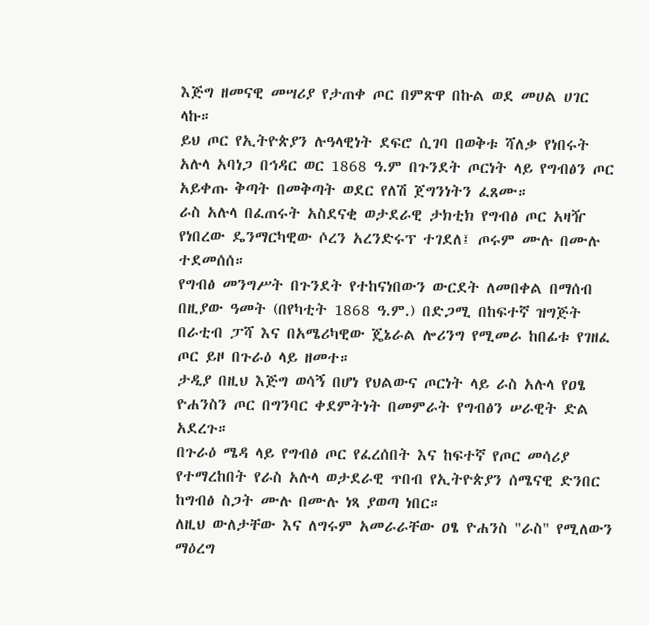እጅግ ዘመናዊ መሣሪያ የታጠቀ ጦር በምጽዋ በኩል ወደ መሀል ሀገር ላኩ።
ይህ ጦር የኢትዮጵያን ሉዓላዊነት ደፍሮ ሲገባ በወቅቱ ሻለቃ የነበሩት አሉላ አባነጋ በኅዳር ወር 1868 ዓ.ም በጉንደት ጦርነት ላይ የግብፅን ጦር አይቀጡ ቅጣት በመቅጣት ወደር የለሽ ጀግንነትን ፈጸሙ።
ራስ አሉላ በፈጠሩት አስደናቂ ወታደራዊ ታክቲክ የግብፅ ጦር አዛዥ የነበረው ዴንማርካዊው ሶረን አረንድሩፕ ተገደለ፤ ጦሩም ሙሉ በሙሉ ተደመሰሰ።
የግብፅ መንግሥት በጉንደት የተከናነበውን ውርደት ለመበቀል በማሰብ በዚያው ዓመት (በየካቲት 1868 ዓ.ም.) በድጋሚ በከፍተኛ ዝግጅት በራቲብ ፓሻ እና በአሜሪካዊው ጄኔራል ሎሪንግ የሚመራ ከበፊቱ የገዘፈ ጦር ይዞ በጉራዕ ላይ ዘመተ።
ታዲያ በዚህ እጅግ ወሳኝ በሆነ የህልውና ጦርነት ላይ ራስ አሉላ የዐፄ ዮሐንስን ጦር በግንባር ቀደምትነት በመምራት የግብፅን ሠራዊት ድል አደረጉ።
በጉራዕ ሜዳ ላይ የግብፅ ጦር የፈረሰበት እና ከፍተኛ የጦር መሳሪያ የተማረከበት የራስ አሉላ ወታደራዊ ጥበብ የኢትዮጵያን ሰሜናዊ ድንበር ከግብፅ ስጋት ሙሉ በሙሉ ነጻ ያወጣ ነበር።
ለዚህ ውለታቸው እና ለግሩም አመራራቸው ዐፄ ዮሐንስ "ራስ" የሚለውን ማዕረግ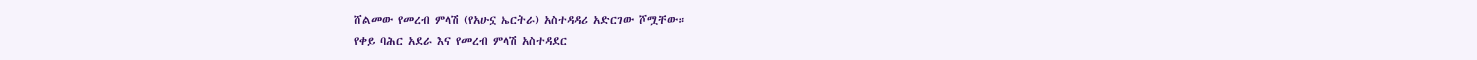ሸልመው የመረብ ምላሽ (የአሁኗ ኤርትራ) አስተዳዳሪ አድርገው ሾሟቸው።
የቀይ ባሕር አደራ እና የመረብ ምላሽ አስተዳደር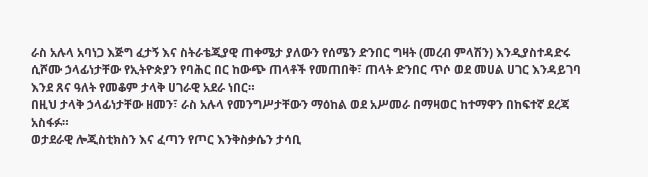ራስ አሉላ አባነጋ እጅግ ፈታኝ እና ስትራቴጂያዊ ጠቀሜታ ያለውን የሰሜን ድንበር ግዛት (መረብ ምላሽን) እንዲያስተዳድሩ ሲሾሙ ኃላፊነታቸው የኢትዮጵያን የባሕር በር ከውጭ ጠላቶች የመጠበቅ፣ ጠላት ድንበር ጥሶ ወደ መሀል ሀገር እንዳይገባ እንደ ጸና ዓለት የመቆም ታላቅ ሀገራዊ አደራ ነበር።
በዚህ ታላቅ ኃላፊነታቸው ዘመን፣ ራስ አሉላ የመንግሥታቸውን ማዕከል ወደ አሥመራ በማዛወር ከተማዋን በከፍተኛ ደረጃ አስፋፉ።
ወታደራዊ ሎጂስቲክስን እና ፈጣን የጦር እንቅስቃሴን ታሳቢ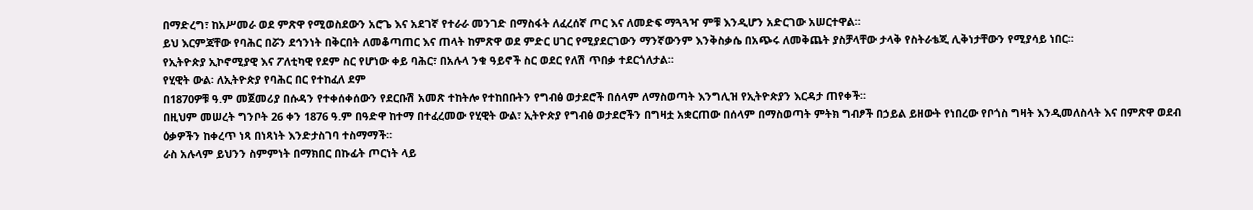በማድረግ፣ ከአሥመራ ወደ ምጽዋ የሚወስደውን አሮጌ እና አደገኛ የተራራ መንገድ በማስፋት ለፈረሰኛ ጦር እና ለመድፍ ማጓጓዣ ምቹ እንዲሆን አድርገው አሠርተዋል።
ይህ እርምጃቸው የባሕር በሯን ደኅንነት በቅርበት ለመቆጣጠር እና ጠላት ከምጽዋ ወደ ምድር ሀገር የሚያደርገውን ማንኛውንም እንቅስቃሴ በአጭሩ ለመቅጨት ያስቻላቸው ታላቅ የስትራቴጂ ሊቅነታቸውን የሚያሳይ ነበር።
የኢትዮጵያ ኢኮኖሚያዊ እና ፖለቲካዊ የደም ስር የሆነው ቀይ ባሕር፣ በአሉላ ንቁ ዓይኖች ስር ወደር የለሽ ጥበቃ ተደርጎለታል።
የሂዊት ውል፡ ለኢትዮጵያ የባሕር በር የተከፈለ ደም
በ1870ዎቹ ዓ.ም መጀመሪያ በሱዳን የተቀሰቀሰውን የደርቡሽ አመጽ ተከትሎ የተከበቡትን የግብፅ ወታደሮች በሰላም ለማስወጣት እንግሊዝ የኢትዮጵያን እርዳታ ጠየቀች።
በዚህም መሠረት ግንቦት 26 ቀን 1876 ዓ.ም በዓድዋ ከተማ በተፈረመው የሂዊት ውል፣ ኢትዮጵያ የግብፅ ወታደሮችን በግዛቷ አቋርጠው በሰላም በማስወጣት ምትክ ግብፆች በኃይል ይዘውት የነበረው የቦጎስ ግዛት እንዲመለስላት እና በምጽዋ ወደብ ዕቃዎችን ከቀረጥ ነጻ በነጻነት እንድታስገባ ተስማማች።
ራስ አሉላም ይህንን ስምምነት በማክበር በኩፊት ጦርነት ላይ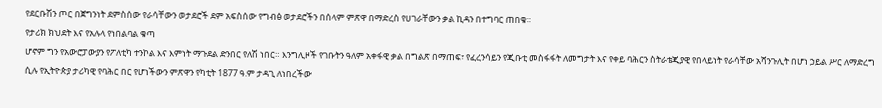የደርቡሽን ጦር በጀግንነት ደምስሰው የራሳቸውን ወታደሮች ደም አፍስሰው የግብፅ ወታደሮችን በሰላም ምጽዋ በማድረስ የሀገራቸውን ቃል ኪዳን በተግባር ጠበቁ።
የታሪክ ክህደት እና የአሉላ የነበልባል ቁጣ
ሆኖም ግን የአውሮፓውያን የፖለቲካ ተንኮል እና እምነት ማጉደል ድንበር የለሽ ነበር። እንግሊዞች የገቡትን ዓለም አቀፋዊ ቃል በግልጽ በማጠፍ፣ የፈረንሳይን የጂቡቲ መስፋፋት ለመግታት እና የቀይ ባሕርን ስትራቴጂያዊ የበላይነት የራሳቸው አሻንጉሊት በሆነ ኃይል ሥር ለማድረግ ሲሉ የኢትዮጵያ ታሪካዊ የባሕር በር የሆነችውን ምጽዋን የካቲት 1877 ዓ.ም ታዳጊ ለነበረችው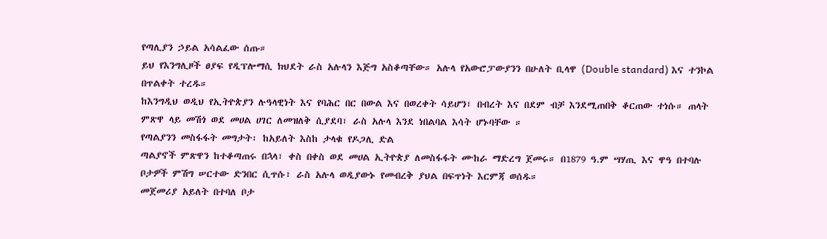የጣሊያን ኃይል አሳልፈው ሰጡ።
ይህ የእንግሊዞች ፀያፍ የዲፕሎማሲ ክህደት ራስ አሉላን እጅግ አስቆጣቸው። አሉላ የአውሮፓውያንን በሁለት ቢላዋ (Double standard) እና ተንኮል በጥልቀት ተረዱ።
ከእንግዲህ ወዲህ የኢትዮጵያን ሉዓላዊነት እና የባሕር በር በውል እና በወረቀት ሳይሆን፣ በብረት እና በደም ብቻ እንደሚጠበቅ ቆርጠው ተነሱ። ጠላት ምጽዋ ላይ መሽጎ ወደ መሀል ሀገር ለመዝለቅ ሲያደባ፣ ራስ አሉላ እንደ ነበልባል እሳት ሆኑባቸው ።
የጣልያንን መስፋፋት መግታት፡ ከአይለት እስከ ታላቁ የዶጋሊ ድል
ጣልያኖች ምጽዋን ከተቆጣጠሩ በኋላ፣ ቀስ በቀስ ወደ መሀል ኢትዮጵያ ለመስፋፋት ሙከራ ማድረግ ጀመሩ። በ1879 ዓ.ም ሣሃጢ እና ዋዓ በተባሉ ቦታዎች ምሽግ ሠርተው ድንበር ሲጥሱ፣ ራስ አሉላ ወዲያውኑ የመብረቅ ያህል በፍጥነት እርምጃ ወሰዱ።
መጀመሪያ አይለት በተባለ ቦታ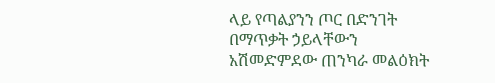ላይ የጣልያንን ጦር በድንገት በማጥቃት ኃይላቸውን አሽመድምደው ጠንካራ መልዕክት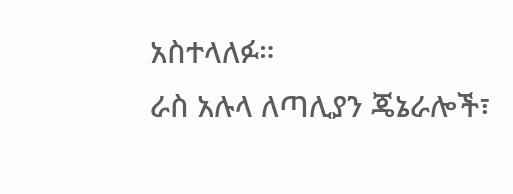አስተላለፉ።
ራስ አሉላ ለጣሊያን ጄኔራሎች፣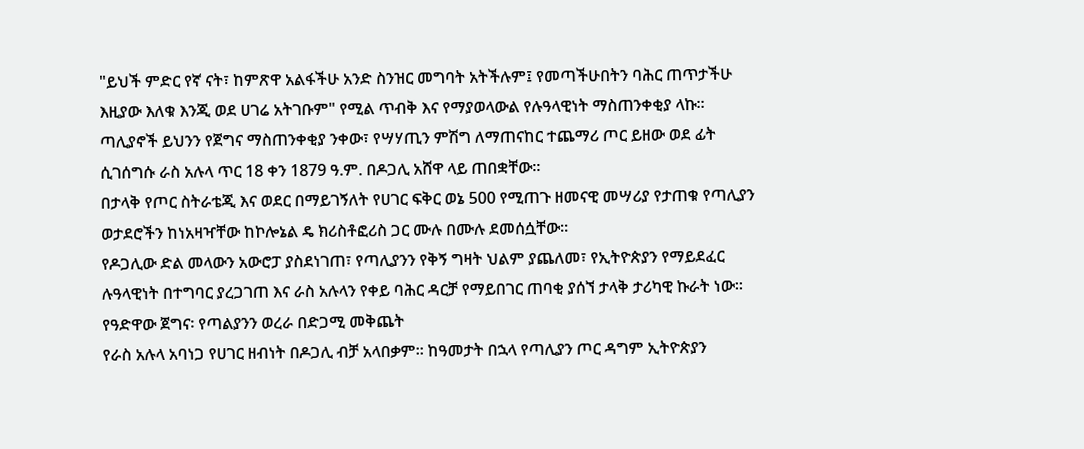"ይህች ምድር የኛ ናት፣ ከምጽዋ አልፋችሁ አንድ ስንዝር መግባት አትችሉም፤ የመጣችሁበትን ባሕር ጠጥታችሁ እዚያው እለቁ እንጂ ወደ ሀገሬ አትገቡም" የሚል ጥብቅ እና የማያወላውል የሉዓላዊነት ማስጠንቀቂያ ላኩ።
ጣሊያኖች ይህንን የጀግና ማስጠንቀቂያ ንቀው፣ የሣሃጢን ምሽግ ለማጠናከር ተጨማሪ ጦር ይዘው ወደ ፊት ሲገሰግሱ ራስ አሉላ ጥር 18 ቀን 1879 ዓ.ም. በዶጋሊ አሸዋ ላይ ጠበቋቸው።
በታላቅ የጦር ስትራቴጂ እና ወደር በማይገኝለት የሀገር ፍቅር ወኔ 500 የሚጠጉ ዘመናዊ መሣሪያ የታጠቁ የጣሊያን ወታደሮችን ከነአዛዣቸው ከኮሎኔል ዴ ክሪስቶፎሪስ ጋር ሙሉ በሙሉ ደመሰሷቸው።
የዶጋሊው ድል መላውን አውሮፓ ያስደነገጠ፣ የጣሊያንን የቅኝ ግዛት ህልም ያጨለመ፣ የኢትዮጵያን የማይደፈር ሉዓላዊነት በተግባር ያረጋገጠ እና ራስ አሉላን የቀይ ባሕር ዳርቻ የማይበገር ጠባቂ ያሰኘ ታላቅ ታሪካዊ ኩራት ነው።
የዓድዋው ጀግና፡ የጣልያንን ወረራ በድጋሚ መቅጨት
የራስ አሉላ አባነጋ የሀገር ዘብነት በዶጋሊ ብቻ አላበቃም። ከዓመታት በኋላ የጣሊያን ጦር ዳግም ኢትዮጵያን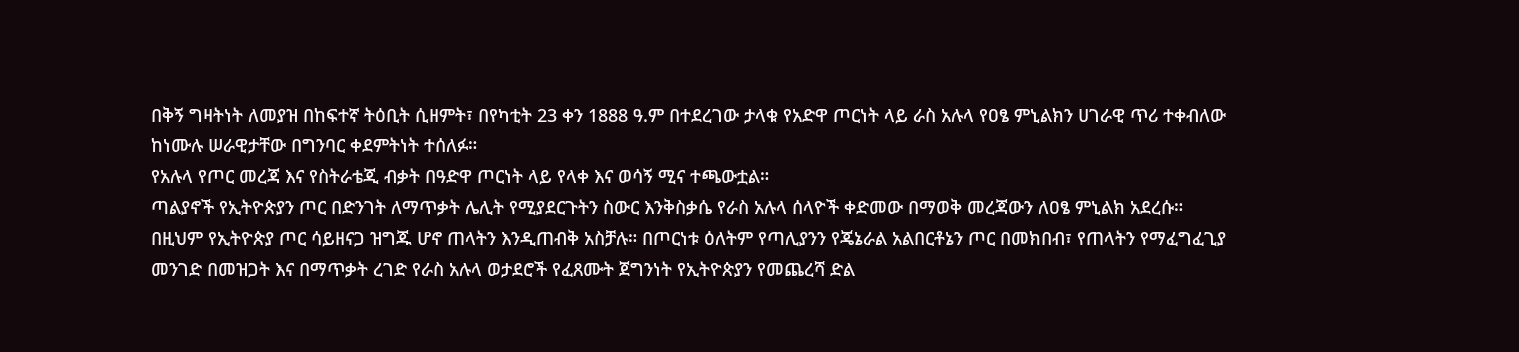በቅኝ ግዛትነት ለመያዝ በከፍተኛ ትዕቢት ሲዘምት፣ በየካቲት 23 ቀን 1888 ዓ.ም በተደረገው ታላቁ የአድዋ ጦርነት ላይ ራስ አሉላ የዐፄ ምኒልክን ሀገራዊ ጥሪ ተቀብለው ከነሙሉ ሠራዊታቸው በግንባር ቀደምትነት ተሰለፉ።
የአሉላ የጦር መረጃ እና የስትራቴጂ ብቃት በዓድዋ ጦርነት ላይ የላቀ እና ወሳኝ ሚና ተጫውቷል።
ጣልያኖች የኢትዮጵያን ጦር በድንገት ለማጥቃት ሌሊት የሚያደርጉትን ስውር እንቅስቃሴ የራስ አሉላ ሰላዮች ቀድመው በማወቅ መረጃውን ለዐፄ ምኒልክ አደረሱ።
በዚህም የኢትዮጵያ ጦር ሳይዘናጋ ዝግጁ ሆኖ ጠላትን እንዲጠብቅ አስቻሉ። በጦርነቱ ዕለትም የጣሊያንን የጄኔራል አልበርቶኔን ጦር በመክበብ፣ የጠላትን የማፈግፈጊያ መንገድ በመዝጋት እና በማጥቃት ረገድ የራስ አሉላ ወታደሮች የፈጸሙት ጀግንነት የኢትዮጵያን የመጨረሻ ድል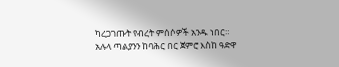ካረጋገጡት የብረት ምሰሶዎች አንዱ ነበር።
አሉላ ጣልያንን ከባሕር በር ጀምሮ እስከ ዓድዋ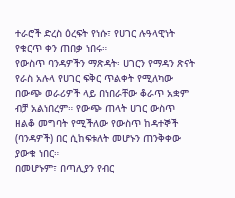ተራሮች ድረስ ዕረፍት የነሱ፣ የሀገር ሉዓላዊነት የቁርጥ ቀን ጠበቃ ነበሩ።
የውስጥ ባንዳዎችን ማጽዳት፡ ሀገርን የማዳን ጽናት
የራስ አሉላ የሀገር ፍቅር ጥልቀት የሚለካው በውጭ ወራሪዎች ላይ በነበራቸው ቆራጥ አቋም ብቻ አልነበረም። የውጭ ጠላት ሀገር ውስጥ ዘልቆ መግባት የሚችለው የውስጥ ከዳተኞች (ባንዳዎች) በር ሲከፍቱለት መሆኑን ጠንቅቀው ያውቁ ነበር።
በመሆኑም፣ በጣሊያን የብር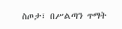ስጦታ፣ በሥልጣን ጥማት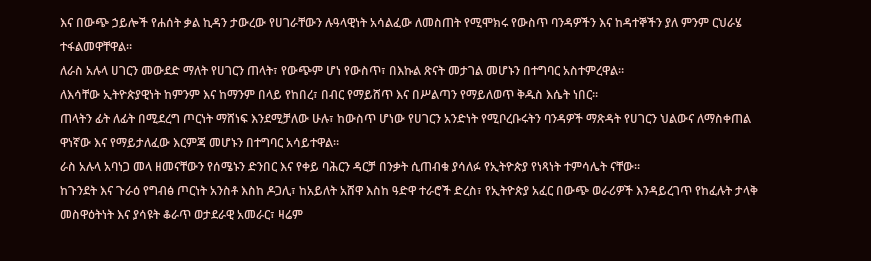እና በውጭ ኃይሎች የሐሰት ቃል ኪዳን ታውረው የሀገራቸውን ሉዓላዊነት አሳልፈው ለመስጠት የሚሞክሩ የውስጥ ባንዳዎችን እና ከዳተኞችን ያለ ምንም ርህራሄ ተፋልመዋቸዋል።
ለራስ አሉላ ሀገርን መውደድ ማለት የሀገርን ጠላት፣ የውጭም ሆነ የውስጥ፣ በእኩል ጽናት መታገል መሆኑን በተግባር አስተምረዋል።
ለእሳቸው ኢትዮጵያዊነት ከምንም እና ከማንም በላይ የከበረ፣ በብር የማይሸጥ እና በሥልጣን የማይለወጥ ቅዱስ እሴት ነበር።
ጠላትን ፊት ለፊት በሚደረግ ጦርነት ማሸነፍ እንደሚቻለው ሁሉ፣ ከውስጥ ሆነው የሀገርን አንድነት የሚቦረቡሩትን ባንዳዎች ማጽዳት የሀገርን ህልውና ለማስቀጠል ዋነኛው እና የማይታለፈው እርምጃ መሆኑን በተግባር አሳይተዋል።
ራስ አሉላ አባነጋ መላ ዘመናቸውን የሰሜኑን ድንበር እና የቀይ ባሕርን ዳርቻ በንቃት ሲጠብቁ ያሳለፉ የኢትዮጵያ የነጻነት ተምሳሌት ናቸው።
ከጉንደት እና ጉራዕ የግብፅ ጦርነት አንስቶ እስከ ዶጋሊ፣ ከአይለት አሸዋ እስከ ዓድዋ ተራሮች ድረስ፣ የኢትዮጵያ አፈር በውጭ ወራሪዎች እንዳይረገጥ የከፈሉት ታላቅ መስዋዕትነት እና ያሳዩት ቆራጥ ወታደራዊ አመራር፣ ዛሬም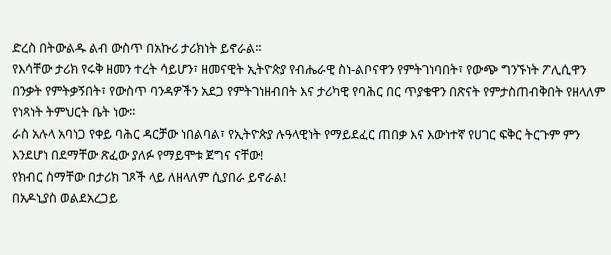ድረስ በትውልዱ ልብ ውስጥ በአኩሪ ታሪክነት ይኖራል።
የእሳቸው ታሪክ የሩቅ ዘመን ተረት ሳይሆን፣ ዘመናዊት ኢትዮጵያ የብሔራዊ ስነ-ልቦናዋን የምትገነባበት፣ የውጭ ግንኙነት ፖሊሲዋን በንቃት የምትቃኝበት፣ የውስጥ ባንዳዎችን አደጋ የምትገነዘብበት እና ታሪካዊ የባሕር በር ጥያቄዋን በጽናት የምታስጠብቅበት የዘላለም የነጻነት ትምህርት ቤት ነው።
ራስ አሉላ አባነጋ የቀይ ባሕር ዳርቻው ነበልባል፣ የኢትዮጵያ ሉዓላዊነት የማይደፈር ጠበቃ እና እውነተኛ የሀገር ፍቅር ትርጉም ምን እንደሆነ በደማቸው ጽፈው ያለፉ የማይሞቱ ጀግና ናቸው!
የክብር ስማቸው በታሪክ ገጾች ላይ ለዘላለም ሲያበራ ይኖራል!
በአዶኒያስ ወልደአረጋይ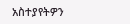አስተያየትዎን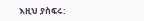እዚህ ያስፍሩ: